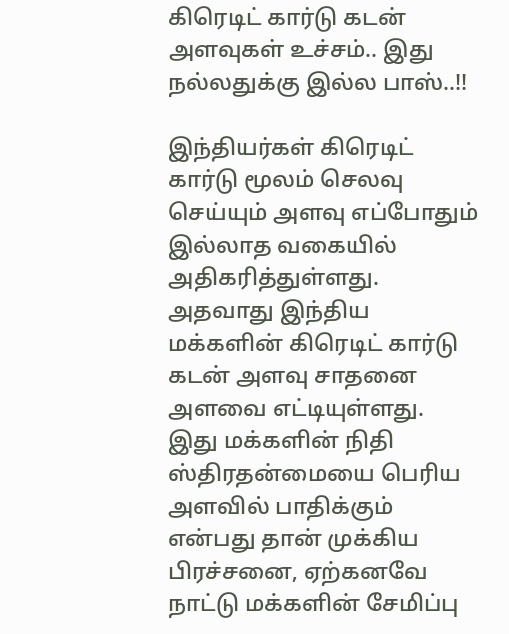கிரெடிட் கார்டு கடன் அளவுகள் உச்சம்.. இது நல்லதுக்கு இல்ல பாஸ்..!!

இந்தியர்கள் கிரெடிட் கார்டு மூலம் செலவு செய்யும் அளவு எப்போதும் இல்லாத வகையில் அதிகரித்துள்ளது. அதவாது இந்திய மக்களின் கிரெடிட் கார்டு கடன் அளவு சாதனை அளவை எட்டியுள்ளது. இது மக்களின் நிதி ஸ்திரதன்மையை பெரிய அளவில் பாதிக்கும் என்பது தான் முக்கிய பிரச்சனை, ஏற்கனவே நாட்டு மக்களின் சேமிப்பு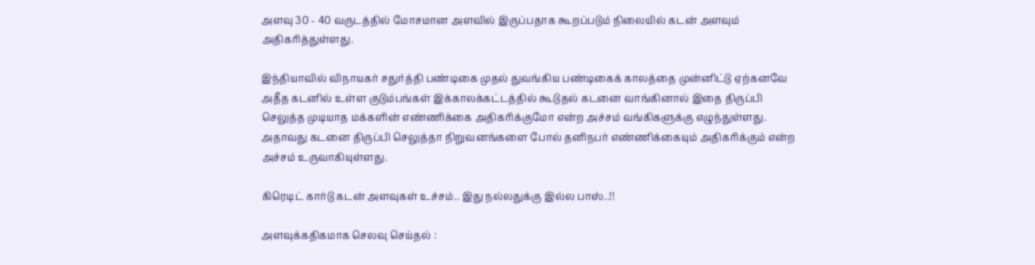அளவு 30 - 40 வருடத்தில் மோசமான அளவில் இருப்பதாக கூறப்படும் நிலையில் கடன் அளவும் அதிகரித்துள்ளது.

இந்தியாவில் விநாயகர் சதுர்த்தி பண்டிகை முதல் துவங்கிய பண்டிகைக் காலத்தை முன்னிட்டு ஏற்கனவே அதீத கடனில் உள்ள குடும்பங்கள் இக்காலக்கட்டத்தில் கூடுதல் கடனை வாங்கினால் இதை திருப்பி செலுத்த முடியாத மக்களின் எண்ணிக்கை அதிகரிக்குமோ என்ற அச்சம் வங்கிகளுக்கு எழுந்துள்ளது. அதாவது கடனை திருப்பி செலுத்தா நிறுவனங்களை போல் தனிநபர் எண்ணிக்கையும் அதிகரிக்கும் என்ற அச்சம் உருவாகியுள்ளது.

கிரெடிட் கார்டு கடன் அளவுகள் உச்சம்.. இது நல்லதுக்கு இல்ல பாஸ்..!!

அளவுக்கதிகமாக செலவு செய்தல் :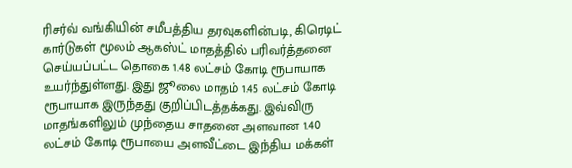ரிசர்வ் வங்கியின் சமீபத்திய தரவுகளின்படி, கிரெடிட் கார்டுகள் மூலம் ஆகஸ்ட் மாதத்தில் பரிவர்த்தனை செய்யப்பட்ட தொகை 1.48 லட்சம் கோடி ரூபாயாக உயர்ந்துள்ளது. இது ஜூலை மாதம் 1.45 லட்சம் கோடி ரூபாயாக இருந்தது குறிப்பிடத்தக்கது. இவ்விரு மாதங்களிலும் முந்தைய சாதனை அளவான 1.40 லட்சம் கோடி ரூபாயை அளவீட்டை இந்திய மக்கள்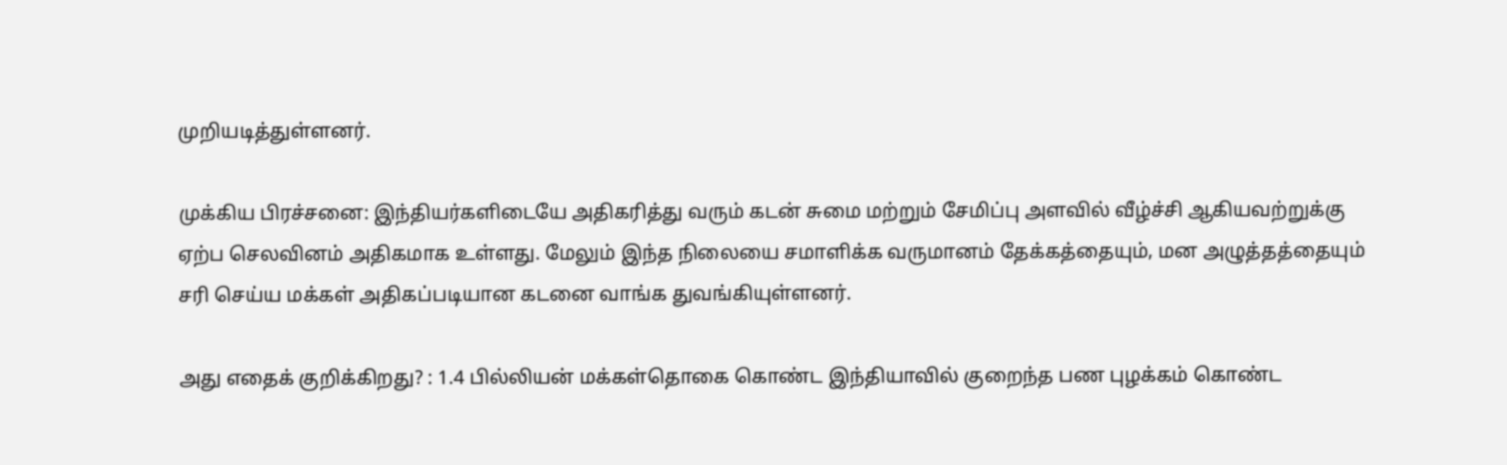முறியடித்துள்ளனர்.

முக்கிய பிரச்சனை: இந்தியர்களிடையே அதிகரித்து வரும் கடன் சுமை மற்றும் சேமிப்பு அளவில் வீழ்ச்சி ஆகியவற்றுக்கு ஏற்ப செலவினம் அதிகமாக உள்ளது. மேலும் இந்த நிலையை சமாளிக்க வருமானம் தேக்கத்தையும், மன அழுத்தத்தையும் சரி செய்ய மக்கள் அதிகப்படியான கடனை வாங்க துவங்கியுள்ளனர்.

அது எதைக் குறிக்கிறது? : 1.4 பில்லியன் மக்கள்தொகை கொண்ட இந்தியாவில் குறைந்த பண புழக்கம் கொண்ட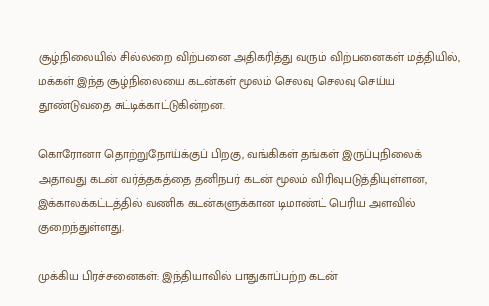சூழ்நிலையில் சில்லறை விற்பனை அதிகரித்து வரும் விற்பனைகள் மத்தியில், மக்கள் இந்த சூழ்நிலையை கடன்கள் மூலம் செலவு செலவு செய்ய தூண்டுவதை சுட்டிக்காட்டுகின்றன.

கொரோனா தொற்றுநோய்க்குப் பிறகு, வங்கிகள் தங்கள் இருப்புநிலைக் அதாவது கடன் வர்த்தகத்தை தனிநபர் கடன் மூலம் விரிவுபடுத்தியுள்ளன, இக்காலக்கட்டத்தில் வணிக கடன்களுக்கான டிமாண்ட் பெரிய அளவில் குறைந்துள்ளது.

முக்கிய பிரச்சனைகள்: இந்தியாவில் பாதுகாப்பற்ற கடன்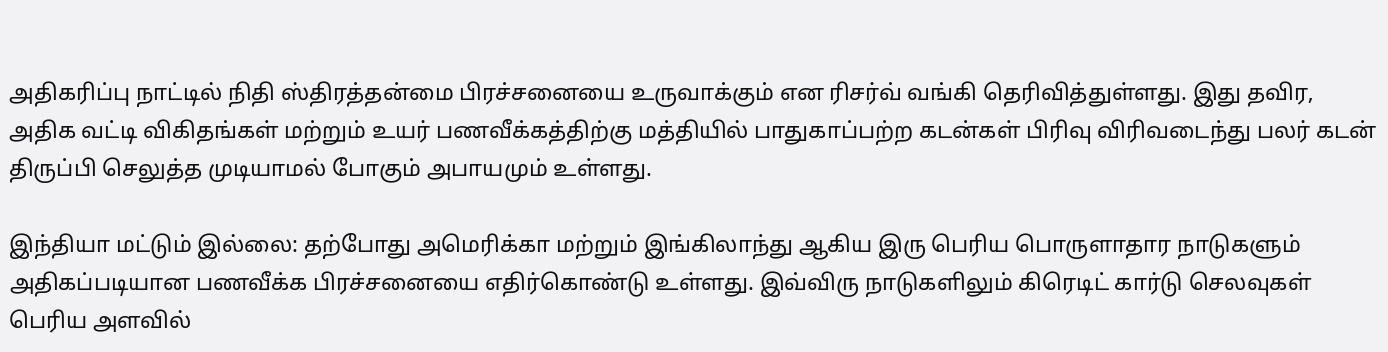அதிகரிப்பு நாட்டில் நிதி ஸ்திரத்தன்மை பிரச்சனையை உருவாக்கும் என ரிசர்வ் வங்கி தெரிவித்துள்ளது. இது தவிர, அதிக வட்டி விகிதங்கள் மற்றும் உயர் பணவீக்கத்திற்கு மத்தியில் பாதுகாப்பற்ற கடன்கள் பிரிவு விரிவடைந்து பலர் கடன் திருப்பி செலுத்த முடியாமல் போகும் அபாயமும் உள்ளது.

இந்தியா மட்டும் இல்லை: தற்போது அமெரிக்கா மற்றும் இங்கிலாந்து ஆகிய இரு பெரிய பொருளாதார நாடுகளும் அதிகப்படியான பணவீக்க பிரச்சனையை எதிர்கொண்டு உள்ளது. இவ்விரு நாடுகளிலும் கிரெடிட் கார்டு செலவுகள் பெரிய அளவில்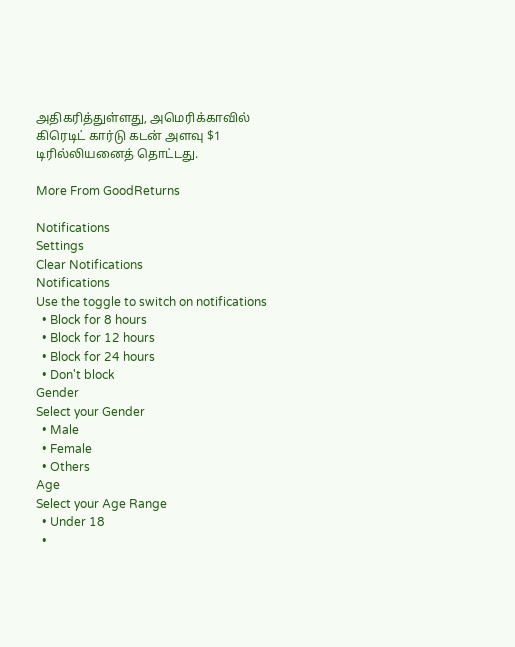அதிகரித்துள்ளது, அமெரிக்காவில் கிரெடிட் கார்டு கடன் அளவு $1 டிரில்லியனைத் தொட்டது.

More From GoodReturns

Notifications
Settings
Clear Notifications
Notifications
Use the toggle to switch on notifications
  • Block for 8 hours
  • Block for 12 hours
  • Block for 24 hours
  • Don't block
Gender
Select your Gender
  • Male
  • Female
  • Others
Age
Select your Age Range
  • Under 18
  •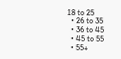18 to 25
  • 26 to 35
  • 36 to 45
  • 45 to 55
  • 55+